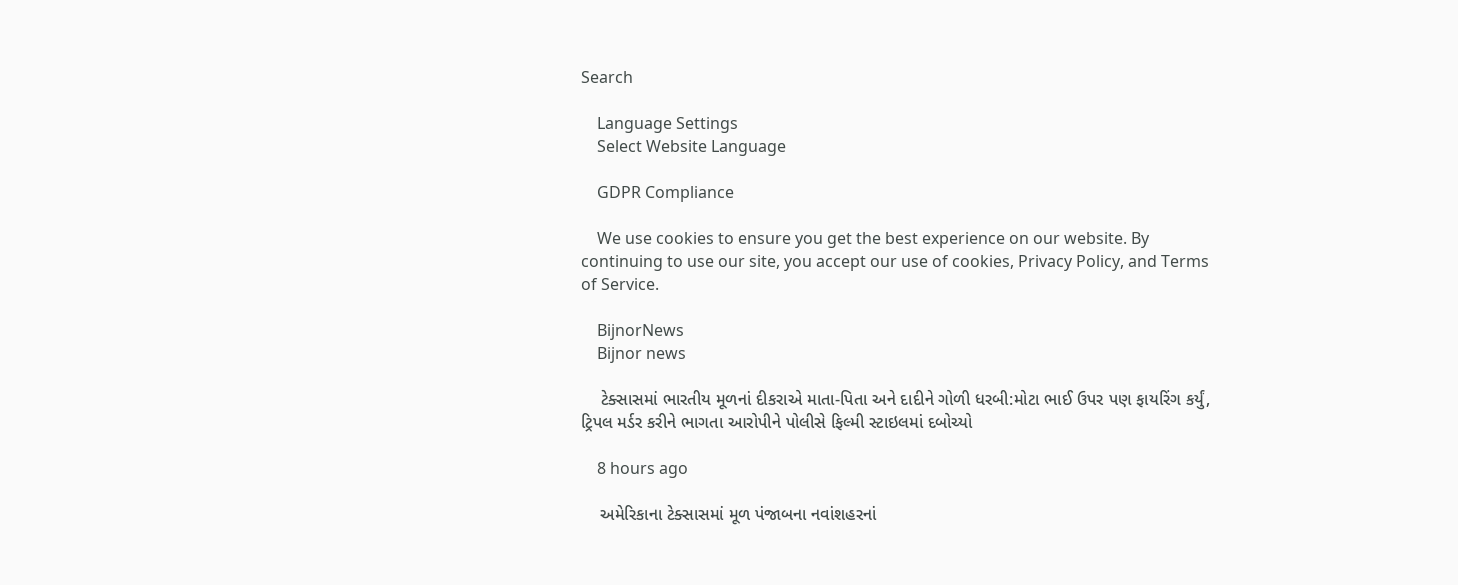Search

    Language Settings
    Select Website Language

    GDPR Compliance

    We use cookies to ensure you get the best experience on our website. By continuing to use our site, you accept our use of cookies, Privacy Policy, and Terms of Service.

    BijnorNews
    Bijnor news

    ટેક્સાસમાં ભારતીય મૂળનાં દીકરાએ માતા-પિતા અને દાદીને ગોળી ધરબી:મોટા ભાઈ ઉપર પણ ફાયરિંગ કર્યું, ટ્રિપલ મર્ડર કરીને ભાગતા આરોપીને પોલીસે ફિલ્મી સ્ટાઇલમાં દબોચ્યો

    8 hours ago

    અમેરિકાના ટેક્સાસમાં મૂળ પંજાબના નવાંશહરનાં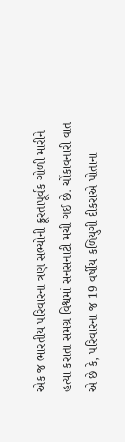એક જ ભારતીય પરિવારના ત્રણ સભ્યોની ક્રૂરતાપૂર્વક ગોળી મારીને હત્યા કરાતા સમગ્ર વિશ્વમાં સનસનાટી મચી ગઈ છે. ચોંકાવનારી વાત એ છે કે, પરિવારના જ 19 વર્ષીય કળિયુગી દીકરાએ પોતાના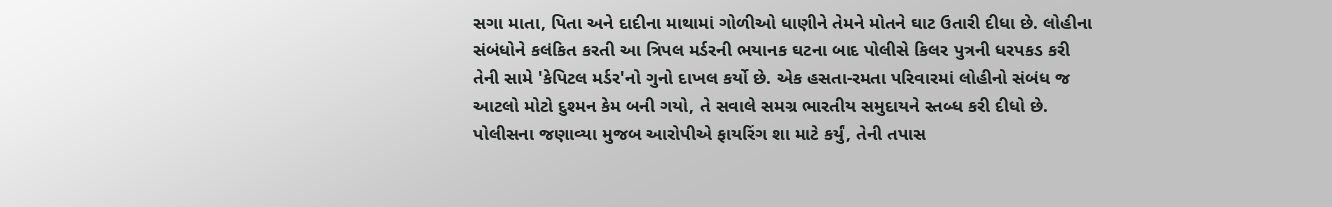સગા માતા, પિતા અને દાદીના માથામાં ગોળીઓ ધાણીને તેમને મોતને ઘાટ ઉતારી દીધા છે. લોહીના સંબંધોને કલંકિત કરતી આ ત્રિપલ મર્ડરની ભયાનક ઘટના બાદ પોલીસે કિલર પુત્રની ધરપકડ કરી તેની સામે 'કેપિટલ મર્ડર'નો ગુનો દાખલ કર્યો છે. એક હસતા-રમતા પરિવારમાં લોહીનો સંબંધ જ આટલો મોટો દુશ્મન કેમ બની ગયો, તે સવાલે સમગ્ર ભારતીય સમુદાયને સ્તબ્ધ કરી દીધો છે. પોલીસના જણાવ્યા મુજબ આરોપીએ ફાયરિંગ શા માટે કર્યું, તેની તપાસ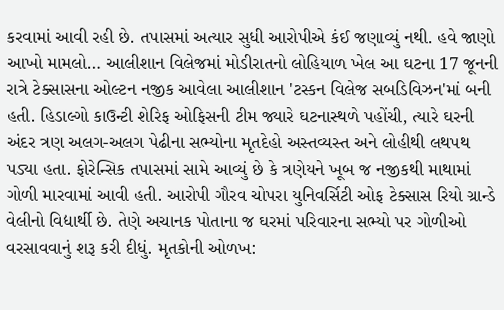કરવામાં આવી રહી છે. તપાસમાં અત્યાર સુધી આરોપીએ કંઈ જણાવ્યું નથી. હવે જાણો આખો મામલો… આલીશાન વિલેજમાં મોડીરાતનો લોહિયાળ ખેલ આ ઘટના 17 જૂનની રાત્રે ટેક્સાસના ઓલ્ટન નજીક આવેલા આલીશાન 'ટસ્કન વિલેજ સબડિવિઝન'માં બની હતી. હિડાલ્ગો કાઉન્ટી શેરિફ ઓફિસની ટીમ જ્યારે ઘટનાસ્થળે પહોંચી, ત્યારે ઘરની અંદર ત્રણ અલગ-અલગ પેઢીના સભ્યોના મૃતદેહો અસ્તવ્યસ્ત અને લોહીથી લથપથ પડ્યા હતા. ફોરેન્સિક તપાસમાં સામે આવ્યું છે કે ત્રણેયને ખૂબ જ નજીકથી માથામાં ગોળી મારવામાં આવી હતી. આરોપી ગૌરવ ચોપરા યુનિવર્સિટી ઓફ ટેક્સાસ રિયો ગ્રાન્ડે વેલીનો વિદ્યાર્થી છે. તેણે અચાનક પોતાના જ ઘરમાં પરિવારના સભ્યો પર ગોળીઓ વરસાવવાનું શરૂ કરી દીધું. મૃતકોની ઓળખ: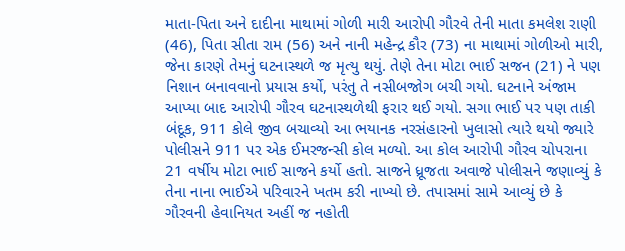માતા-પિતા અને દાદીના માથામાં ગોળી મારી આરોપી ગૌરવે તેની માતા કમલેશ રાણી (46), પિતા સીતા રામ (56) અને નાની મહેન્દ્ર કૌર (73) ના માથામાં ગોળીઓ મારી, જેના કારણે તેમનું ઘટનાસ્થળે જ મૃત્યુ થયું. તેણે તેના મોટા ભાઈ સજન (21) ને પણ નિશાન બનાવવાનો પ્રયાસ કર્યો, પરંતુ તે નસીબજોગ બચી ગયો. ઘટનાને અંજામ આપ્યા બાદ આરોપી ગૌરવ ઘટનાસ્થળેથી ફરાર થઈ ગયો. સગા ભાઈ પર પણ તાકી બંદૂક, 911 કોલે જીવ બચાવ્યો આ ભયાનક નરસંહારનો ખુલાસો ત્યારે થયો જ્યારે પોલીસને 911 પર એક ઈમરજન્સી કોલ મળ્યો. આ કોલ આરોપી ગૌરવ ચોપરાના 21 વર્ષીય મોટા ભાઈ સાજને કર્યો હતો. સાજને ધ્રૂજતા અવાજે પોલીસને જણાવ્યું કે તેના નાના ભાઈએ પરિવારને ખતમ કરી નાખ્યો છે. તપાસમાં સામે આવ્યું છે કે ગૌરવની હેવાનિયત અહીં જ નહોતી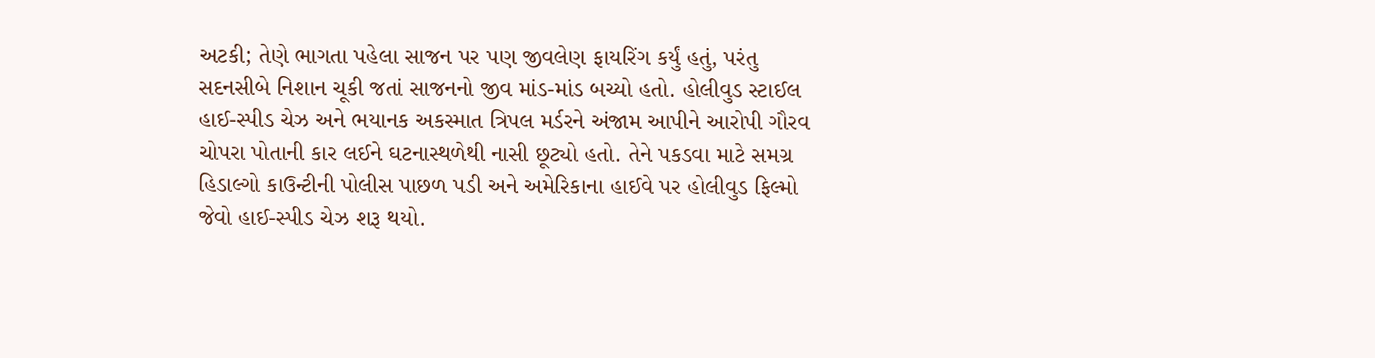અટકી; તેણે ભાગતા પહેલા સાજન પર પણ જીવલેણ ફાયરિંગ કર્યું હતું, પરંતુ સદનસીબે નિશાન ચૂકી જતાં સાજનનો જીવ માંડ-માંડ બચ્યો હતો. હોલીવુડ સ્ટાઈલ હાઈ-સ્પીડ ચેઝ અને ભયાનક અકસ્માત ત્રિપલ મર્ડરને અંજામ આપીને આરોપી ગૌરવ ચોપરા પોતાની કાર લઈને ઘટનાસ્થળેથી નાસી છૂટ્યો હતો. તેને પકડવા માટે સમગ્ર હિડાલ્ગો કાઉન્ટીની પોલીસ પાછળ પડી અને અમેરિકાના હાઈવે પર હોલીવુડ ફિલ્મો જેવો હાઈ-સ્પીડ ચેઝ શરૂ થયો.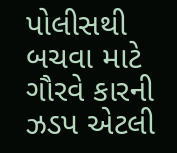પોલીસથી બચવા માટે ગૌરવે કારની ઝડપ એટલી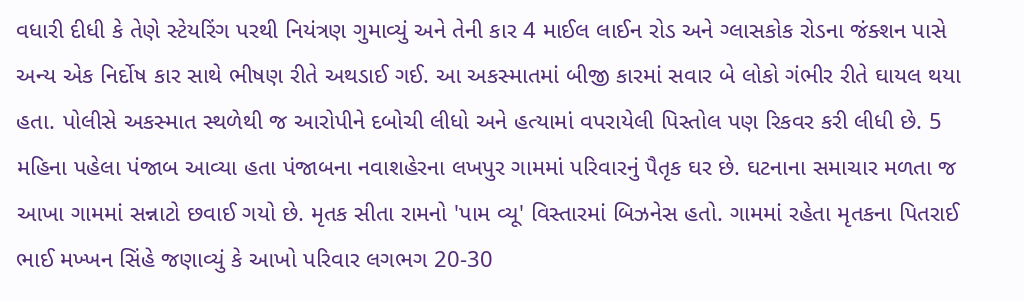વધારી દીધી કે તેણે સ્ટેયરિંગ પરથી નિયંત્રણ ગુમાવ્યું અને તેની કાર 4 માઈલ લાઈન રોડ અને ગ્લાસકોક રોડના જંક્શન પાસે અન્ય એક નિર્દોષ કાર સાથે ભીષણ રીતે અથડાઈ ગઈ. આ અકસ્માતમાં બીજી કારમાં સવાર બે લોકો ગંભીર રીતે ઘાયલ થયા હતા. પોલીસે અકસ્માત સ્થળેથી જ આરોપીને દબોચી લીધો અને હત્યામાં વપરાયેલી પિસ્તોલ પણ રિકવર કરી લીધી છે. 5 મહિના પહેલા પંજાબ આવ્યા હતા પંજાબના નવાશહેરના લખપુર ગામમાં પરિવારનું પૈતૃક ઘર છે. ઘટનાના સમાચાર મળતા જ આખા ગામમાં સન્નાટો છવાઈ ગયો છે. મૃતક સીતા રામનો 'પામ વ્યૂ' વિસ્તારમાં બિઝનેસ હતો. ગામમાં રહેતા મૃતકના પિતરાઈ ભાઈ મખ્ખન સિંહે જણાવ્યું કે આખો પરિવાર લગભગ 20-30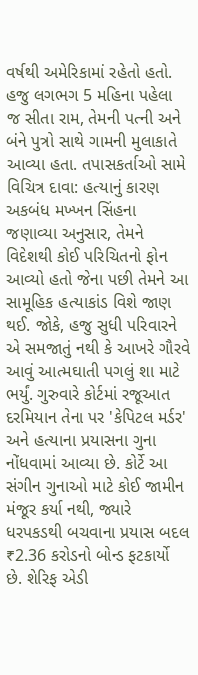વર્ષથી અમેરિકામાં રહેતો હતો. હજુ લગભગ 5 મહિના પહેલા જ સીતા રામ, તેમની પત્ની અને બંને પુત્રો સાથે ગામની મુલાકાતે આવ્યા હતા. તપાસકર્તાઓ સામે વિચિત્ર દાવા: હત્યાનું કારણ અકબંધ મખ્ખન સિંહના જણાવ્યા અનુસાર, તેમને વિદેશથી કોઈ પરિચિતનો ફોન આવ્યો હતો જેના પછી તેમને આ સામૂહિક હત્યાકાંડ વિશે જાણ થઈ. જોકે, હજુ સુધી પરિવારને એ સમજાતું નથી કે આખરે ગૌરવે આવું આત્મઘાતી પગલું શા માટે ભર્યું. ગુરુવારે કોર્ટમાં રજૂઆત દરમિયાન તેના પર 'કેપિટલ મર્ડર' અને હત્યાના પ્રયાસના ગુના નોંધવામાં આવ્યા છે. કોર્ટે આ સંગીન ગુનાઓ માટે કોઈ જામીન મંજૂર કર્યા નથી, જ્યારે ધરપકડથી બચવાના પ્રયાસ બદલ ₹2.36 કરોડનો બોન્ડ ફટકાર્યો છે. શેરિફ એડી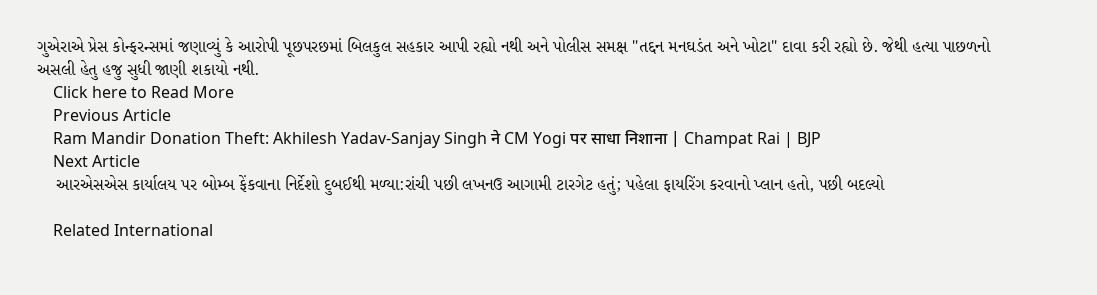ગુએરાએ પ્રેસ કોન્ફરન્સમાં જણાવ્યું કે આરોપી પૂછપરછમાં બિલકુલ સહકાર આપી રહ્યો નથી અને પોલીસ સમક્ષ "તદ્દન મનઘડંત અને ખોટા" દાવા કરી રહ્યો છે. જેથી હત્યા પાછળનો અસલી હેતુ હજુ સુધી જાણી શકાયો નથી.
    Click here to Read More
    Previous Article
    Ram Mandir Donation Theft: Akhilesh Yadav-Sanjay Singh ने CM Yogi पर साधा निशाना | Champat Rai | BJP
    Next Article
    આરએસએસ કાર્યાલય પર બોમ્બ ફેંકવાના નિર્દેશો દુબઈથી મળ્યા:રાંચી પછી લખનઉ આગામી ટારગેટ હતું; પહેલા ફાયરિંગ કરવાનો પ્લાન હતો, પછી બદલ્યો

    Related International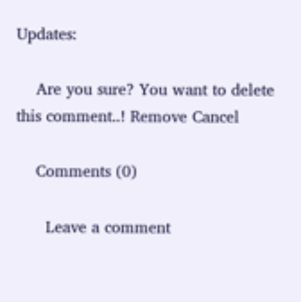Updates:

    Are you sure? You want to delete this comment..! Remove Cancel

    Comments (0)

      Leave a comment